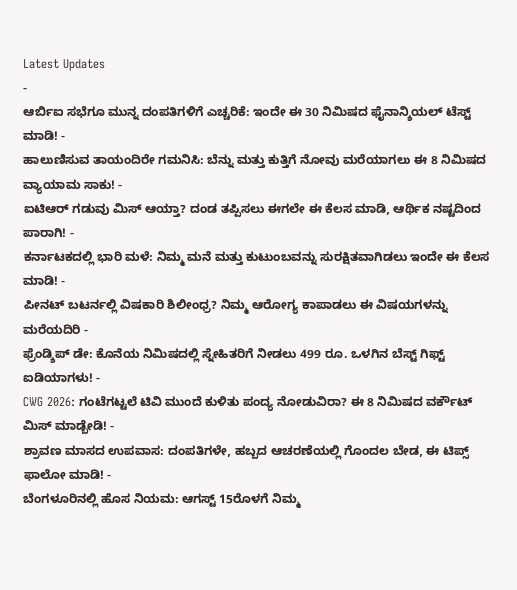Latest Updates
-
ಆರ್ಬಿಐ ಸಭೆಗೂ ಮುನ್ನ ದಂಪತಿಗಳಿಗೆ ಎಚ್ಚರಿಕೆ: ಇಂದೇ ಈ 30 ನಿಮಿಷದ ಫೈನಾನ್ಶಿಯಲ್ ಟೆಸ್ಟ್ ಮಾಡಿ! -
ಹಾಲುಣಿಸುವ ತಾಯಂದಿರೇ ಗಮನಿಸಿ: ಬೆನ್ನು ಮತ್ತು ಕುತ್ತಿಗೆ ನೋವು ಮರೆಯಾಗಲು ಈ 8 ನಿಮಿಷದ ವ್ಯಾಯಾಮ ಸಾಕು! -
ಐಟಿಆರ್ ಗಡುವು ಮಿಸ್ ಆಯ್ತಾ? ದಂಡ ತಪ್ಪಿಸಲು ಈಗಲೇ ಈ ಕೆಲಸ ಮಾಡಿ, ಆರ್ಥಿಕ ನಷ್ಟದಿಂದ ಪಾರಾಗಿ! -
ಕರ್ನಾಟಕದಲ್ಲಿ ಭಾರಿ ಮಳೆ: ನಿಮ್ಮ ಮನೆ ಮತ್ತು ಕುಟುಂಬವನ್ನು ಸುರಕ್ಷಿತವಾಗಿಡಲು ಇಂದೇ ಈ ಕೆಲಸ ಮಾಡಿ! -
ಪೀನಟ್ ಬಟರ್ನಲ್ಲಿ ವಿಷಕಾರಿ ಶಿಲೀಂಧ್ರ? ನಿಮ್ಮ ಆರೋಗ್ಯ ಕಾಪಾಡಲು ಈ ವಿಷಯಗಳನ್ನು ಮರೆಯದಿರಿ -
ಫ್ರೆಂಡ್ಶಿಪ್ ಡೇ: ಕೊನೆಯ ನಿಮಿಷದಲ್ಲಿ ಸ್ನೇಹಿತರಿಗೆ ನೀಡಲು 499 ರೂ. ಒಳಗಿನ ಬೆಸ್ಟ್ ಗಿಫ್ಟ್ ಐಡಿಯಾಗಳು! -
CWG 2026: ಗಂಟೆಗಟ್ಟಲೆ ಟಿವಿ ಮುಂದೆ ಕುಳಿತು ಪಂದ್ಯ ನೋಡುವಿರಾ? ಈ 8 ನಿಮಿಷದ ವರ್ಕೌಟ್ ಮಿಸ್ ಮಾಡ್ಬೇಡಿ! -
ಶ್ರಾವಣ ಮಾಸದ ಉಪವಾಸ: ದಂಪತಿಗಳೇ, ಹಬ್ಬದ ಆಚರಣೆಯಲ್ಲಿ ಗೊಂದಲ ಬೇಡ, ಈ ಟಿಪ್ಸ್ ಫಾಲೋ ಮಾಡಿ! -
ಬೆಂಗಳೂರಿನಲ್ಲಿ ಹೊಸ ನಿಯಮ: ಆಗಸ್ಟ್ 15ರೊಳಗೆ ನಿಮ್ಮ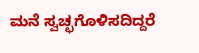ಮನೆ ಸ್ವಚ್ಛಗೊಳಿಸದಿದ್ದರೆ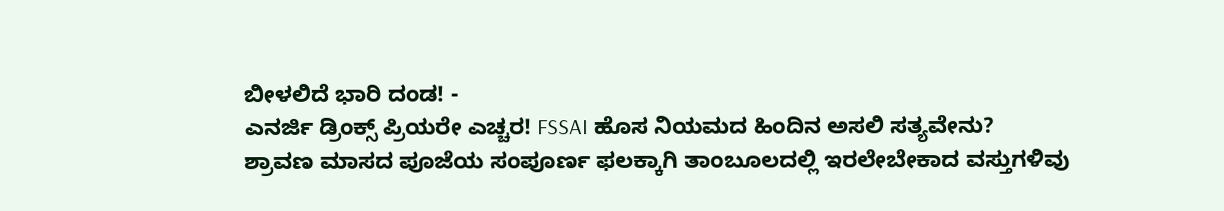ಬೀಳಲಿದೆ ಭಾರಿ ದಂಡ! -
ಎನರ್ಜಿ ಡ್ರಿಂಕ್ಸ್ ಪ್ರಿಯರೇ ಎಚ್ಚರ! FSSAI ಹೊಸ ನಿಯಮದ ಹಿಂದಿನ ಅಸಲಿ ಸತ್ಯವೇನು?
ಶ್ರಾವಣ ಮಾಸದ ಪೂಜೆಯ ಸಂಪೂರ್ಣ ಫಲಕ್ಕಾಗಿ ತಾಂಬೂಲದಲ್ಲಿ ಇರಲೇಬೇಕಾದ ವಸ್ತುಗಳಿವು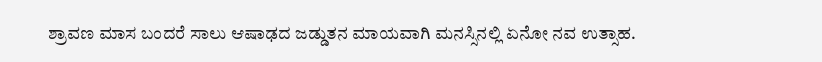ಶ್ರಾವಣ ಮಾಸ ಬಂದರೆ ಸಾಲು ಆಷಾಢದ ಜಡ್ಡುತನ ಮಾಯವಾಗಿ ಮನಸ್ಸಿನಲ್ಲಿ ಏನೋ ನವ ಉತ್ಸಾಹ.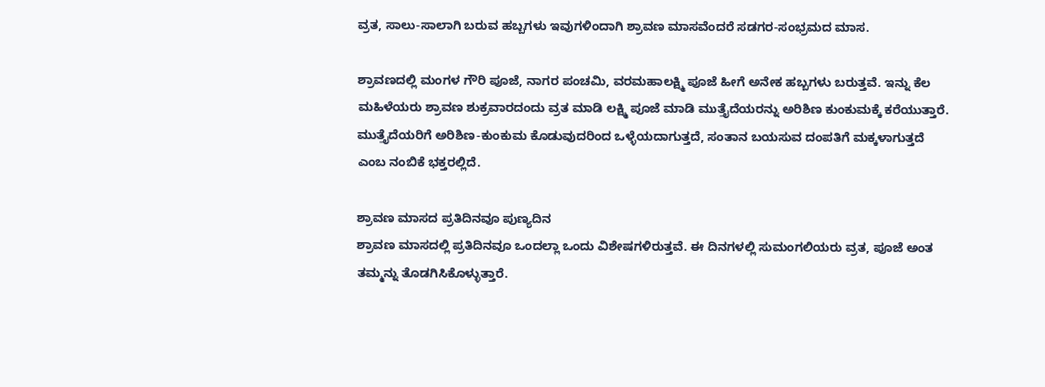ವ್ರತ, ಸಾಲು-ಸಾಲಾಗಿ ಬರುವ ಹಬ್ಬಗಳು ಇವುಗಳಿಂದಾಗಿ ಶ್ರಾವಣ ಮಾಸವೆಂದರೆ ಸಡಗರ-ಸಂಭ್ರಮದ ಮಾಸ.

ಶ್ರಾವಣದಲ್ಲಿ ಮಂಗಳ ಗೌರಿ ಪೂಜೆ, ನಾಗರ ಪಂಚಮಿ, ವರಮಹಾಲಕ್ಷ್ಮಿ ಪೂಜೆ ಹೀಗೆ ಅನೇಕ ಹಬ್ಬಗಳು ಬರುತ್ತವೆ. ಇನ್ನು ಕೆಲ ಮಹಿಳೆಯರು ಶ್ರಾವಣ ಶುಕ್ರವಾರದಂದು ವ್ರತ ಮಾಡಿ ಲಕ್ಷ್ಮಿ ಪೂಜೆ ಮಾಡಿ ಮುತ್ತೈದೆಯರನ್ನು ಅರಿಶಿಣ ಕುಂಕುಮಕ್ಕೆ ಕರೆಯುತ್ತಾರೆ. ಮುತ್ತೈದೆಯರಿಗೆ ಅರಿಶಿಣ-ಕುಂಕುಮ ಕೊಡುವುದರಿಂದ ಒಳ್ಳೆಯದಾಗುತ್ತದೆ, ಸಂತಾನ ಬಯಸುವ ದಂಪತಿಗೆ ಮಕ್ಕಳಾಗುತ್ತದೆ ಎಂಬ ನಂಬಿಕೆ ಭಕ್ತರಲ್ಲಿದೆ.

ಶ್ರಾವಣ ಮಾಸದ ಪ್ರತಿದಿನವೂ ಪುಣ್ಯದಿನ
ಶ್ರಾವಣ ಮಾಸದಲ್ಲಿ ಪ್ರತಿದಿನವೂ ಒಂದಲ್ಲಾ ಒಂದು ವಿಶೇಷಗಳಿರುತ್ತವೆ. ಈ ದಿನಗಳಲ್ಲಿ ಸುಮಂಗಲಿಯರು ವ್ರತ, ಪೂಜೆ ಅಂತ ತಮ್ಮನ್ನು ತೊಡಗಿಸಿಕೊಳ್ಳುತ್ತಾರೆ.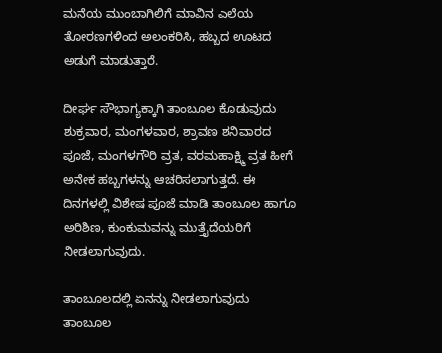ಮನೆಯ ಮುಂಬಾಗಿಲಿಗೆ ಮಾವಿನ ಎಲೆಯ ತೋರಣಗಳಿಂದ ಅಲಂಕರಿಸಿ, ಹಬ್ಬದ ಊಟದ ಅಡುಗೆ ಮಾಡುತ್ತಾರೆ.

ದೀರ್ಘ ಸೌಭಾಗ್ಯಕ್ಕಾಗಿ ತಾಂಬೂಲ ಕೊಡುವುದು
ಶುಕ್ರವಾರ, ಮಂಗಳವಾರ, ಶ್ರಾವಣ ಶನಿವಾರದ ಪೂಜೆ, ಮಂಗಳಗೌರಿ ವ್ರತ, ವರಮಹಾಕ್ಷ್ಮಿ ವ್ರತ ಹೀಗೆ ಅನೇಕ ಹಬ್ಬಗಳನ್ನು ಆಚರಿಸಲಾಗುತ್ತದೆ. ಈ ದಿನಗಳಲ್ಲಿ ವಿಶೇಷ ಪೂಜೆ ಮಾಡಿ ತಾಂಬೂಲ ಹಾಗೂ ಅರಿಶಿಣ, ಕುಂಕುಮವನ್ನು ಮುತ್ತೈದೆಯರಿಗೆ ನೀಡಲಾಗುವುದು.

ತಾಂಬೂಲದಲ್ಲಿ ಏನನ್ನು ನೀಡಲಾಗುವುದು
ತಾಂಬೂಲ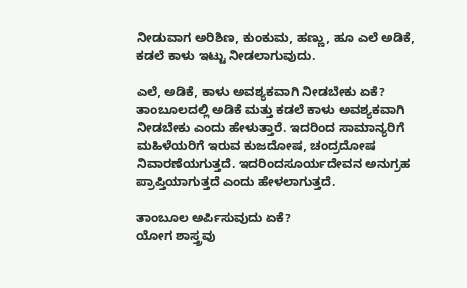ನೀಡುವಾಗ ಅರಿಶಿಣ, ಕುಂಕುಮ, ಹಣ್ಣು, ಹೂ ಎಲೆ ಅಡಿಕೆ, ಕಡಲೆ ಕಾಳು ಇಟ್ಟು ನೀಡಲಾಗುವುದು.

ಎಲೆ, ಅಡಿಕೆ, ಕಾಳು ಅವಶ್ಯಕವಾಗಿ ನೀಡಬೇಕು ಏಕೆ?
ತಾಂಬೂಲದಲ್ಲಿ ಅಡಿಕೆ ಮತ್ತು ಕಡಲೆ ಕಾಳು ಅವಶ್ಯಕವಾಗಿ ನೀಡಬೇಕು ಎಂದು ಹೇಳುತ್ತಾರೆ. ಇದರಿಂದ ಸಾಮಾನ್ಯರಿಗೆ ಮಹಿಳೆಯರಿಗೆ ಇರುವ ಕುಜದೋಷ, ಚಂದ್ರದೋಷ ನಿವಾರಣೆಯಗುತ್ತದೆ. ಇದರಿಂದಸೂರ್ಯದೇವನ ಅನುಗ್ರಹ ಪ್ರಾಪ್ತಿಯಾಗುತ್ತದೆ ಎಂದು ಹೇಳಲಾಗುತ್ತದೆ.

ತಾಂಬೂಲ ಅರ್ಪಿಸುವುದು ಏಕೆ?
ಯೋಗ ಶಾಸ್ತ್ರವು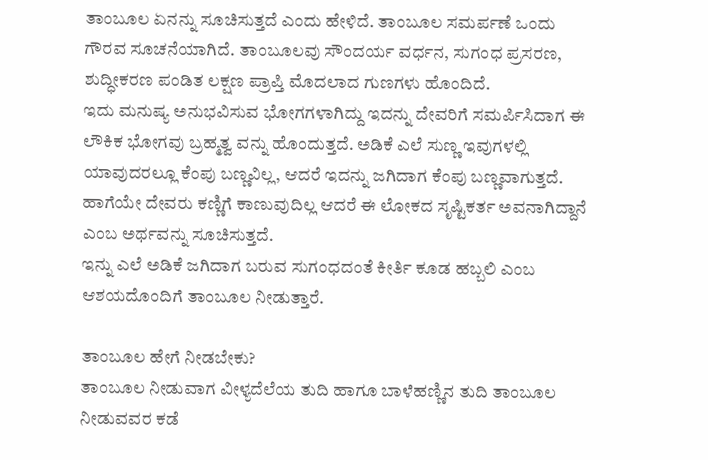ತಾಂಬೂಲ ಏನನ್ನು ಸೂಚಿಸುತ್ತದೆ ಎಂದು ಹೇಳಿದೆ. ತಾಂಬೂಲ ಸಮರ್ಪಣೆ ಒಂದು ಗೌರವ ಸೂಚನೆಯಾಗಿದೆ. ತಾಂಬೂಲವು ಸೌಂದರ್ಯ ವರ್ಧನ, ಸುಗಂಧ ಪ್ರಸರಣ, ಶುದ್ಧೀಕರಣ ಪಂಡಿತ ಲಕ್ಷಣ ಪ್ರಾಪ್ತಿ ಮೊದಲಾದ ಗುಣಗಳು ಹೊಂದಿದೆ.
ಇದು ಮನುಷ್ಯ ಅನುಭವಿಸುವ ಭೋಗಗಳಾಗಿದ್ದು ಇದನ್ನು ದೇವರಿಗೆ ಸಮರ್ಪಿಸಿದಾಗ ಈ ಲೌಕಿಕ ಭೋಗವು ಬ್ರಹ್ಮತ್ವ ವನ್ನು ಹೊಂದುತ್ತದೆ. ಅಡಿಕೆ ಎಲೆ ಸುಣ್ಣ ಇವುಗಳಲ್ಲಿ ಯಾವುದರಲ್ಲೂ ಕೆಂಪು ಬಣ್ಣವಿಲ್ಲ, ಆದರೆ ಇದನ್ನು ಜಗಿದಾಗ ಕೆಂಪು ಬಣ್ಣವಾಗುತ್ತದೆ. ಹಾಗೆಯೇ ದೇವರು ಕಣ್ಣಿಗೆ ಕಾಣುವುದಿಲ್ಲ ಆದರೆ ಈ ಲೋಕದ ಸೃಷ್ಟಿಕರ್ತ ಅವನಾಗಿದ್ದಾನೆ ಎಂಬ ಅರ್ಥವನ್ನು ಸೂಚಿಸುತ್ತದೆ.
ಇನ್ನು ಎಲೆ ಅಡಿಕೆ ಜಗಿದಾಗ ಬರುವ ಸುಗಂಧದಂತೆ ಕೀರ್ತಿ ಕೂಡ ಹಬ್ಬಲಿ ಎಂಬ ಆಶಯದೊಂದಿಗೆ ತಾಂಬೂಲ ನೀಡುತ್ತಾರೆ.

ತಾಂಬೂಲ ಹೇಗೆ ನೀಡಬೇಕು?
ತಾಂಬೂಲ ನೀಡುವಾಗ ವೀಳ್ಯದೆಲೆಯ ತುದಿ ಹಾಗೂ ಬಾಳೆಹಣ್ಣಿನ ತುದಿ ತಾಂಬೂಲ ನೀಡುವವರ ಕಡೆ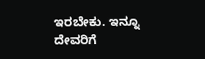ಇರಬೇಕು. ಇನ್ನೂ ದೇವರಿಗೆ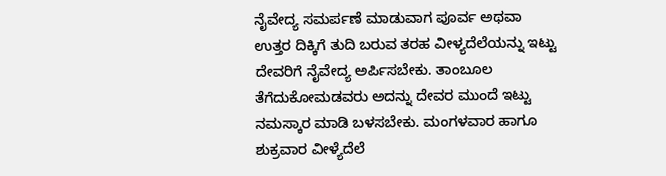ನೈವೇದ್ಯ ಸಮರ್ಪಣೆ ಮಾಡುವಾಗ ಪೂರ್ವ ಅಥವಾ ಉತ್ತರ ದಿಕ್ಕಿಗೆ ತುದಿ ಬರುವ ತರಹ ವೀಳ್ಯದೆಲೆಯನ್ನು ಇಟ್ಟು ದೇವರಿಗೆ ನೈವೇದ್ಯ ಅರ್ಪಿಸಬೇಕು. ತಾಂಬೂಲ ತೆಗೆದುಕೋಮಡವರು ಅದನ್ನು ದೇವರ ಮುಂದೆ ಇಟ್ಟು ನಮಸ್ಕಾರ ಮಾಡಿ ಬಳಸಬೇಕು. ಮಂಗಳವಾರ ಹಾಗೂ ಶುಕ್ರವಾರ ವೀಳ್ಯೆದೆಲೆ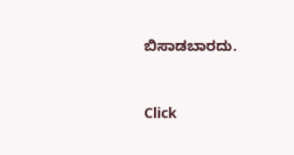ಬಿಸಾಡಬಾರದು.



Click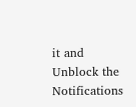it and Unblock the Notifications